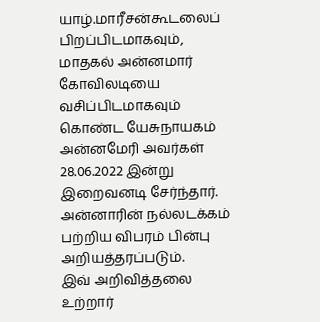யாழ்.மாரீசன்கூடலைப் பிறப்பிடமாகவும், மாதகல் அன்னமார் கோவிலடியை வசிப்பிடமாகவும் கொண்ட யேசுநாயகம் அன்னமேரி அவர்கள் 28.06.2022 இன்று இறைவனடி சேர்ந்தார்.
அன்னாரின் நல்லடக்கம் பற்றிய விபரம் பின்பு அறியத்தரப்படும்.
இவ் அறிவித்தலை உற்றார்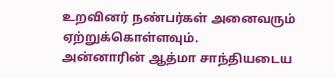உறவினர் நண்பர்கள் அனைவரும் ஏற்றுக்கொள்ளவும்.
அன்னாரின் ஆத்மா சாந்தியடைய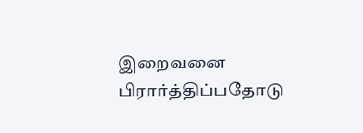இறைவனை பிரார்த்திப்பதோடு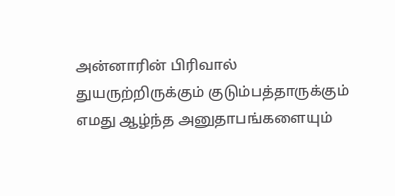அன்னாரின் பிரிவால் துயருற்றிருக்கும் குடும்பத்தாருக்கும் எமது ஆழ்ந்த அனுதாபங்களையும்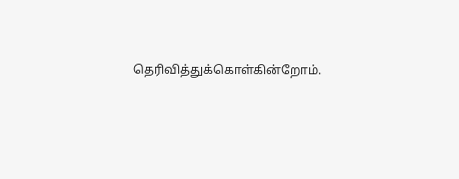தெரிவித்துக்கொள்கின்றோம்.